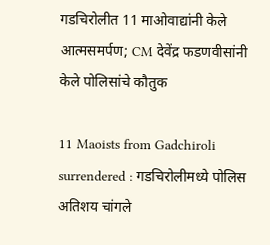गडचिरोलीत 11 माओवाद्यांनी केले आत्मसमर्पण; CM देवेंद्र फडणवीसांनी केले पोलिसांचे कौतुक

11 Maoists from Gadchiroli surrendered : गडचिरोलीमध्ये पोलिस अतिशय चांगले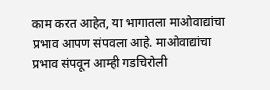काम करत आहेत, या भागातला माओवाद्यांचा प्रभाव आपण संपवला आहे. माओवाद्यांचा प्रभाव संपवून आम्ही गडचिरोली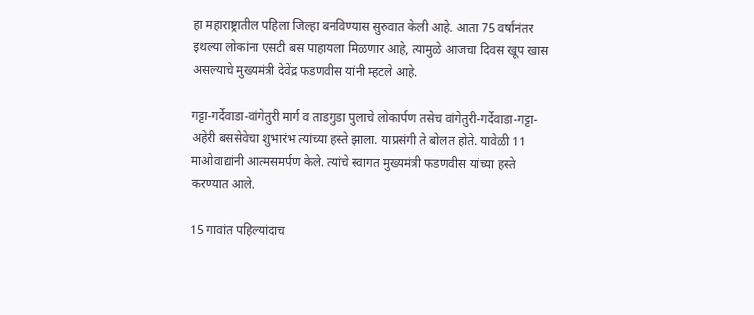हा महाराष्ट्रातील पहिला जिल्हा बनविण्यास सुरुवात केली आहे. आता 75 वर्षांनंतर इथल्या लोकांना एसटी बस पाहायला मिळणार आहे, त्यामुळे आजचा दिवस खूप खास असल्याचे मुख्यमंत्री देवेंद्र फडणवीस यांनी म्हटले आहे.

गट्टा-गर्देवाडा-वांगेतुरी मार्ग व ताडगुडा पुलाचे लोकार्पण तसेच वांगेतुरी-गर्देवाडा-गट्टा-अहेरी बससेवेचा शुभारंभ त्यांच्या हस्ते झाला. याप्रसंगी ते बोलत होते. यावेळी 11 माओवाद्यांनी आत्मसमर्पण केले. त्यांचे स्वागत मुख्यमंत्री फडणवीस यांच्या हस्ते करण्यात आले.

15 गावांत पहिल्यांदाच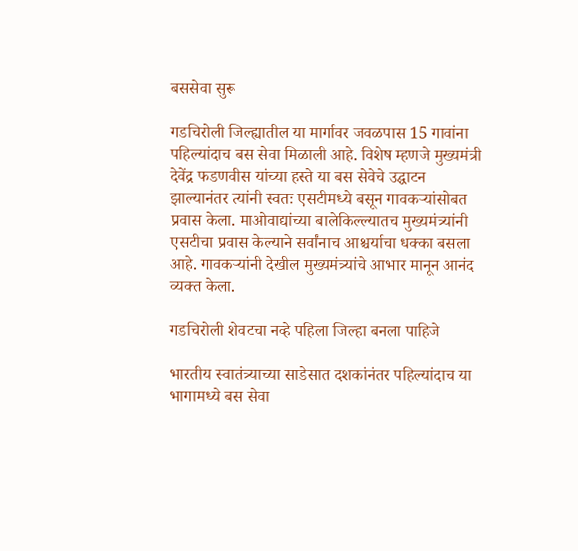बससेवा सुरू

गडचिरोली जिल्ह्यातील या मार्गावर जवळपास 15 गावांना पहिल्यांदाच बस सेवा मिळाली आहे. विशेष म्हणजे मुख्यमंत्री देवेंद्र फडणवीस यांच्या हस्ते या बस सेवेचे उद्घाटन झाल्यानंतर त्यांनी स्वतः एसटीमध्ये बसून गावकऱ्यांसोबत प्रवास केला. माओवाद्यांच्या बालेकिल्ल्यातच मुख्यमंत्र्यांनी एसटीचा प्रवास केल्याने सर्वांनाच आश्चर्याचा धक्का बसला आहे. गावकऱ्यांनी देखील मुख्यमंत्र्यांचे आभार मानून आनंद व्यक्त केला.

गडचिरोली शेवटचा नव्हे पहिला जिल्हा बनला पाहिजे

भारतीय स्वातंत्र्याच्या साडेसात दशकांनंतर पहिल्यांदाच या भागामध्ये बस सेवा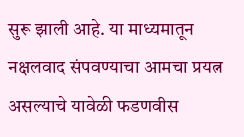सुरू झाली आहे. या माध्यमातून नक्षलवाद संपवण्याचा आमचा प्रयत्न असल्याचे यावेळी फडणवीस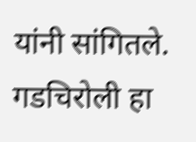यांनी सांगितले. गडचिरोली हा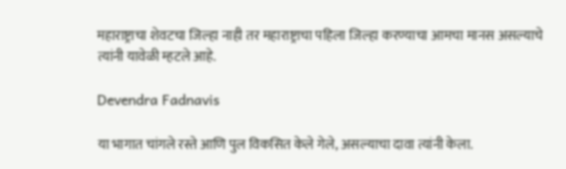महाराष्ट्राचा शेवटचा जिल्हा नाही तर महाराष्ट्राचा पहिला जिल्हा करण्याचा आमचा मानस असल्याचे त्यांनी यावेळी म्हटले आहे.

Devendra Fadnavis

या भागात चांगले रस्ते आणि पुल विकसित केले गेले, असल्याचा दावा त्यांनी केला.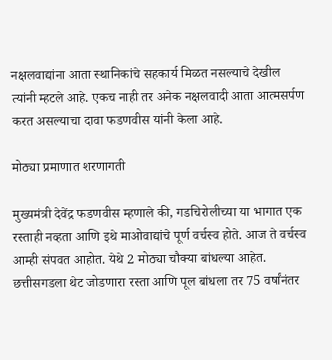नक्षलवाद्यांना आता स्थानिकांचे सहकार्य मिळत नसल्याचे देखील त्यांनी म्हटले आहे. एकच नाही तर अनेक नक्षलवादी आता आत्मसर्पण करत असल्याचा दावा फडणवीस यांनी केला आहे.

मोठ्या प्रमाणात शरणागती

मुख्यमंत्री देवेंद्र फडणवीस म्हणाले की, गडचिरोलीच्या या भागात एक रस्ताही नव्हता आणि इथे माओवाद्यांचे पूर्ण वर्चस्व होते. आज ते वर्चस्व आम्ही संपवत आहोत. येथे 2 मोठ्या चौक्या बांधल्या आहेत. छत्तीसगडला थेट जोडणारा रस्ता आणि पूल बांधला तर 75 वर्षांनंतर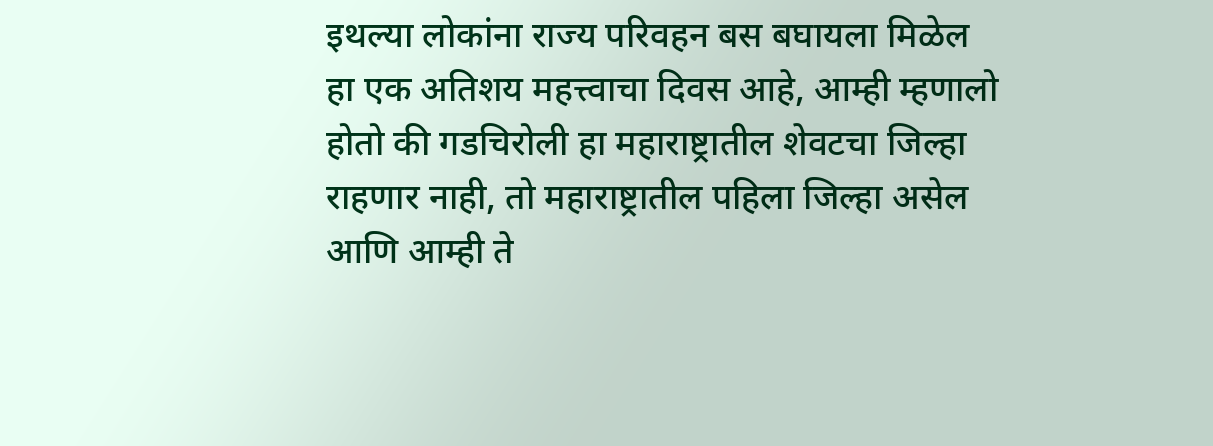इथल्या लोकांना राज्य परिवहन बस बघायला मिळेल हा एक अतिशय महत्त्वाचा दिवस आहे, आम्ही म्हणालो होतो की गडचिरोली हा महाराष्ट्रातील शेवटचा जिल्हा राहणार नाही, तो महाराष्ट्रातील पहिला जिल्हा असेल आणि आम्ही ते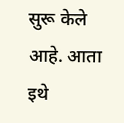सुरू केले आहे. आता इथे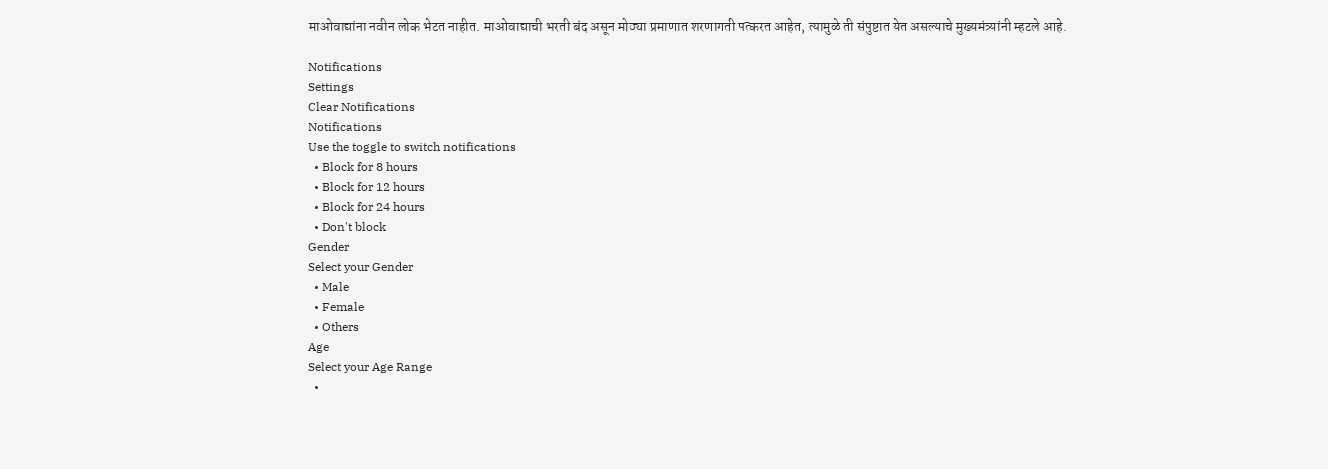माओवाद्यांना नवीन लोक भेटत नाहीत. माओवाद्याची भरती बंद असून मोठ्या प्रमाणात शरणागती पत्करत आहेत, त्यामुळे ती संपुष्टात येत असल्याचे मुख्यमंत्र्यांनी म्हटले आहे.

Notifications
Settings
Clear Notifications
Notifications
Use the toggle to switch notifications
  • Block for 8 hours
  • Block for 12 hours
  • Block for 24 hours
  • Don't block
Gender
Select your Gender
  • Male
  • Female
  • Others
Age
Select your Age Range
  •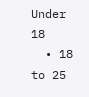Under 18
  • 18 to 25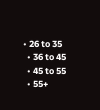• 26 to 35
  • 36 to 45
  • 45 to 55
  • 55+